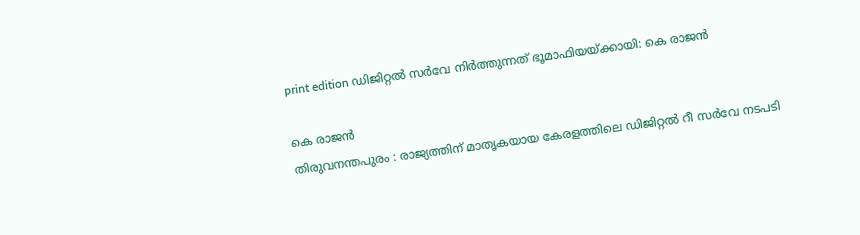print edition ഡിജിറ്റൽ സർവേ നിർത്തുന്നത് ഭൂമാഫിയയ്ക്കായി: കെ രാജൻ

കെ രാജൻ
തിരുവനന്തപുരം : രാജ്യത്തിന് മാതൃകയായ കേരളത്തിലെ ഡിജിറ്റൽ റീ സർവേ നടപടി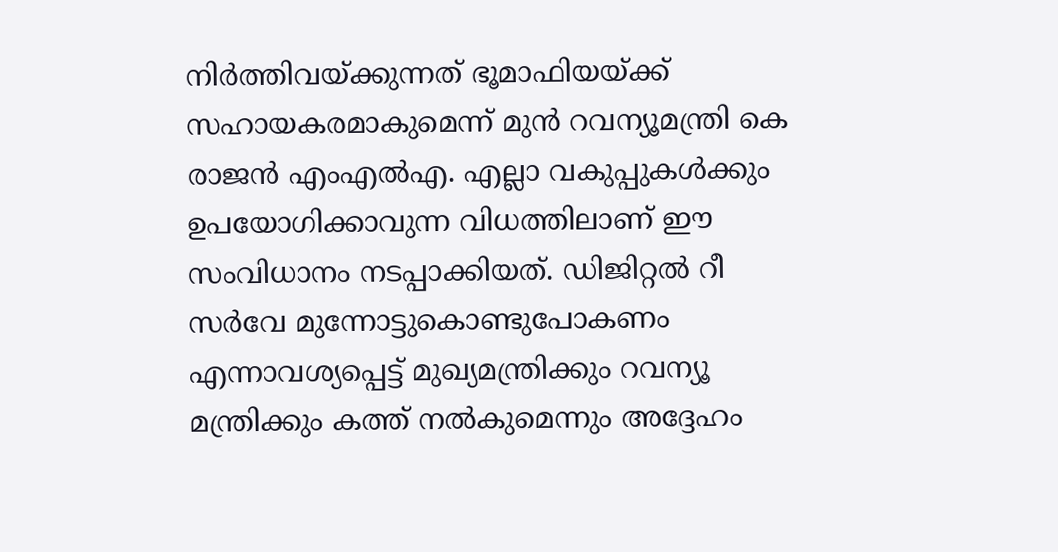നിർത്തിവയ്ക്കുന്നത് ഭൂമാഫിയയ്ക്ക് സഹായകരമാകുമെന്ന് മുൻ റവന്യൂമന്ത്രി കെ രാജൻ എംഎൽഎ. എല്ലാ വകുപ്പുകൾക്കും ഉപയോഗിക്കാവുന്ന വിധത്തിലാണ് ഈ സംവിധാനം നടപ്പാക്കിയത്. ഡിജിറ്റൽ റീ സർവേ മുന്നോട്ടുകൊണ്ടുപോകണം എന്നാവശ്യപ്പെട്ട് മുഖ്യമന്ത്രിക്കും റവന്യൂ മന്ത്രിക്കും കത്ത് നൽകുമെന്നും അദ്ദേഹം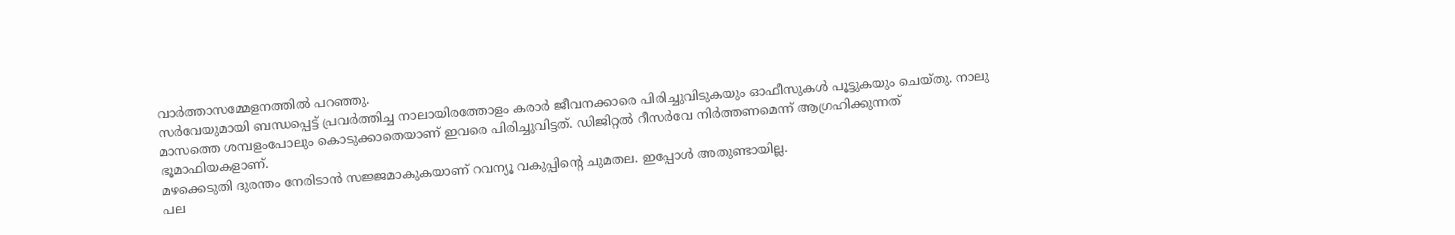വാർത്താസമ്മേളനത്തിൽ പറഞ്ഞു.
സർവേയുമായി ബന്ധപ്പെട്ട് പ്രവർത്തിച്ച നാലായിരത്തോളം കരാർ ജീവനക്കാരെ പിരിച്ചുവിടുകയും ഓഫീസുകൾ പൂട്ടുകയും ചെയ്തു. നാലു മാസത്തെ ശമ്പളംപോലും കൊടുക്കാതെയാണ് ഇവരെ പിരിച്ചുവിട്ടത്. ഡിജിറ്റൽ റീസർവേ നിർത്തണമെന്ന് ആഗ്രഹിക്കുന്നത് ഭൂമാഫിയകളാണ്.
മഴക്കെടുതി ദുരന്തം നേരിടാൻ സജ്ജമാകുകയാണ് റവന്യൂ വകുപ്പിന്റെ ചുമതല. ഇപ്പോൾ അതുണ്ടായില്ല.
പല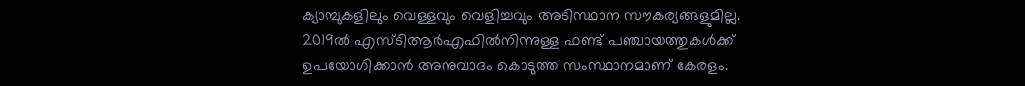ക്യാമ്പുകളിലും വെള്ളവും വെളിച്ചവും അടിസ്ഥാന സൗകര്യങ്ങളുമില്ല. 2019ൽ എസ്ടിആർഎഫിൽനിന്നുള്ള ഫണ്ട് പഞ്ചായത്തുകൾക്ക് ഉപയോഗിക്കാൻ അനുവാദം കൊടുത്ത സംസ്ഥാനമാണ് കേരളം.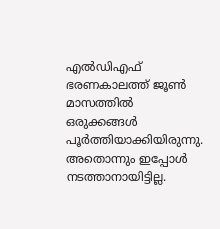എൽഡിഎഫ് ഭരണകാലത്ത് ജൂൺ മാസത്തിൽ ഒരുക്കങ്ങൾ പൂർത്തിയാക്കിയിരുന്നു. അതൊന്നും ഇപ്പോൾ നടത്താനായിട്ടില്ല.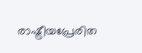രാഷ്ട്രീയപ്രേരിത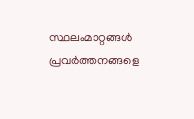സ്ഥലംമാറ്റങ്ങൾ പ്രവർത്തനങ്ങളെ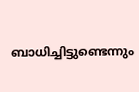ബാധിച്ചിട്ടുണ്ടെന്നും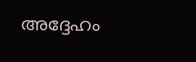അദ്ദേഹം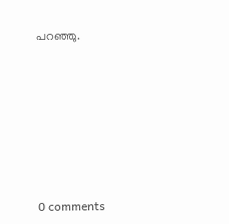പറഞ്ഞു.










0 comments